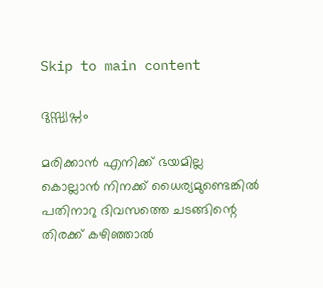Skip to main content

ദുസ്സ്വപ്നം

മരിക്കാൻ എനിക്ക് ഭയമില്ല
കൊല്ലാൻ നിനക്ക് ധൈര്യമുണ്ടെങ്കിൽ
പതിനാറു ദിവസത്തെ ചടങ്ങിന്റെ
തിരക്ക് കഴിഞ്ഞാൽ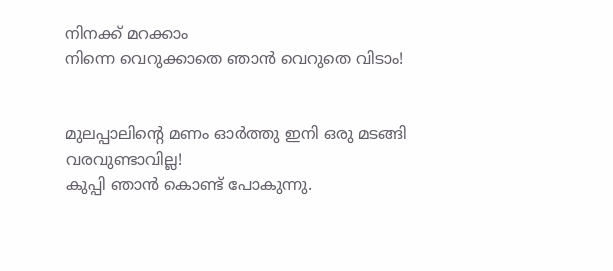നിനക്ക് മറക്കാം
നിന്നെ വെറുക്കാതെ ഞാൻ വെറുതെ വിടാം!


മുലപ്പാലിന്റെ മണം ഓർത്തു ഇനി ഒരു മടങ്ങി വരവുണ്ടാവില്ല!
കുപ്പി ഞാൻ കൊണ്ട് പോകുന്നു.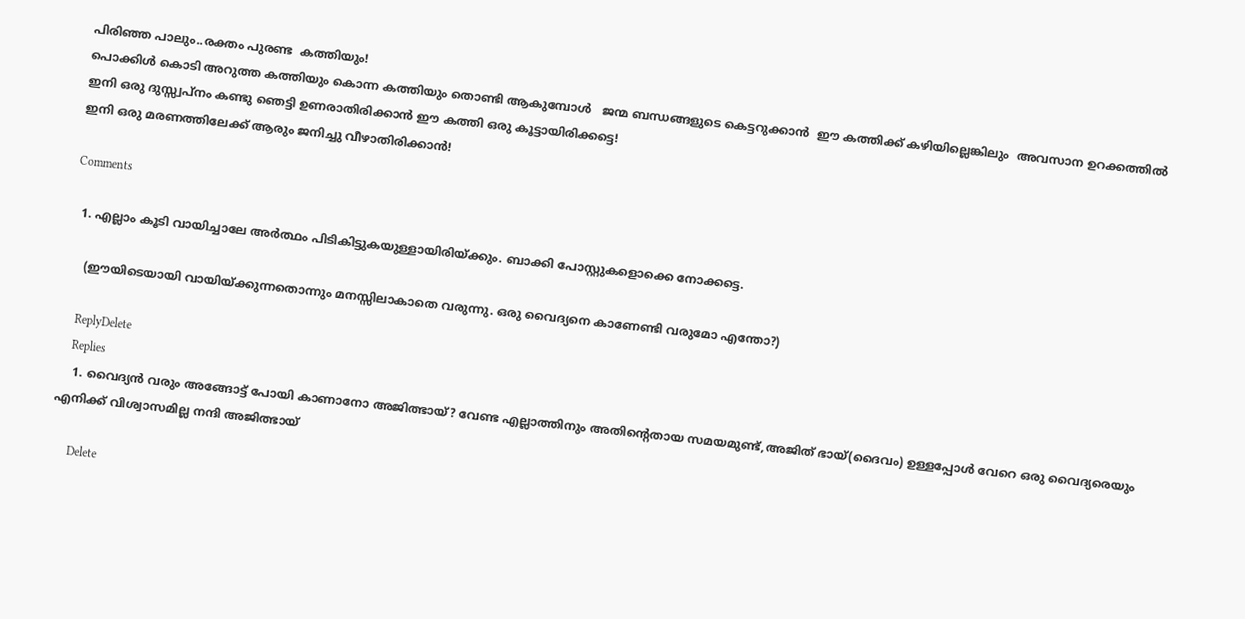പിരിഞ്ഞ പാലും..രക്തം പുരണ്ട  കത്തിയും!
പൊക്കിൾ കൊടി അറുത്ത കത്തിയും കൊന്ന കത്തിയും തൊണ്ടി ആകുമ്പോൾ   ജന്മ ബന്ധങ്ങളുടെ കെട്ടറുക്കാൻ  ഈ കത്തിക്ക് കഴിയില്ലെങ്കിലും  അവസാന ഉറക്കത്തിൽ ഇനി ഒരു ദുസ്സ്വപ്നം കണ്ടു ഞെട്ടി ഉണരാതിരിക്കാൻ ഈ കത്തി ഒരു കൂട്ടായിരിക്കട്ടെ!
ഇനി ഒരു മരണത്തിലേക്ക് ആരും ജനിച്ചു വീഴാതിരിക്കാൻ!

Comments

  1. എല്ലാം കൂടി വായിച്ചാലേ അര്‍ത്ഥം പിടികിട്ടുകയുള്ളായിരിയ്ക്കും. ബാക്കി പോസ്റ്റുകളൊക്കെ നോക്കട്ടെ.

    (ഈയിടെയായി വായിയ്ക്കുന്നതൊന്നും മനസ്സിലാകാതെ വരുന്നു. ഒരു വൈദ്യനെ കാണേണ്ടി വരുമോ എന്തോ?)

    ReplyDelete
    Replies
    1. വൈദ്യൻ വരും അങ്ങോട്ട്‌ പോയി കാണാനോ അജിത്ഭായ്? വേണ്ട എല്ലാത്തിനും അതിന്റെതായ സമയമുണ്ട്,അജിത്‌ ഭായ്(ദൈവം) ഉള്ളപ്പോൾ വേറെ ഒരു വൈദ്യരെയും എനിക്ക് വിശ്വാസമില്ല നന്ദി അജിത്ഭായ്

      Delete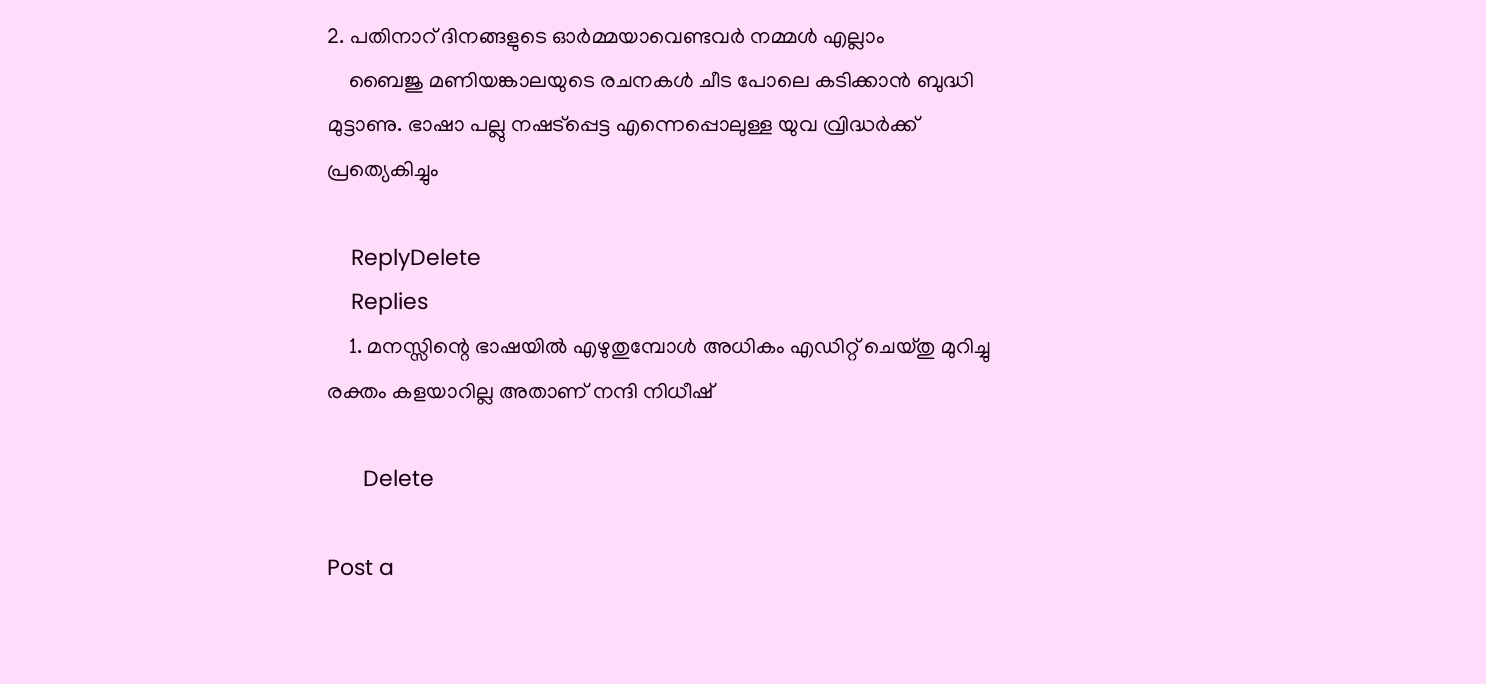2. പതിനാറ് ദിനങ്ങളുടെ ഓർമ്മയാവെണ്ടവർ നമ്മൾ എല്ലാം
    ബൈജു മണിയങ്കാ‍ലയുടെ രചനകൾ ചീട പോലെ കടിക്കാൻ ബുദ്ധി മുട്ടാണു. ഭാഷാ‍ പല്ലു നഷട്പ്പെട്ട എന്നെപ്പൊലുള്ള യുവ വ്രിദ്ധർക്ക് പ്രത്യെകിച്ചും

    ReplyDelete
    Replies
    1. മനസ്സിന്റെ ഭാഷയിൽ എഴുതുമ്പോൾ അധികം എഡിറ്റ്‌ ചെയ്തു മുറിച്ചു രക്തം കളയാറില്ല അതാണ് നന്ദി നിധീഷ്

      Delete

Post a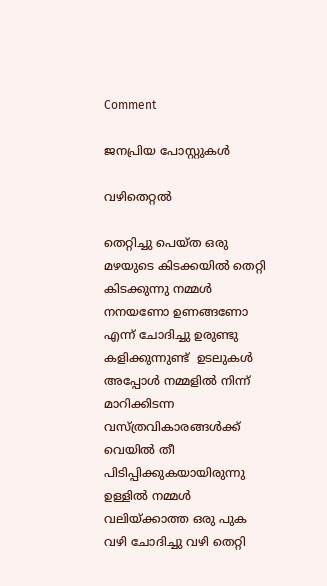Comment

ജനപ്രിയ പോസ്റ്റുകൾ

വഴിതെറ്റൽ

തെറ്റിച്ചു പെയ്ത ഒരു മഴയുടെ കിടക്കയിൽ തെറ്റി കിടക്കുന്നു നമ്മൾ നനയണോ ഉണങ്ങണോ എന്ന് ചോദിച്ചു ഉരുണ്ടു കളിക്കുന്നുണ്ട്  ഉടലുകൾ അപ്പോൾ നമ്മളിൽ നിന്ന് മാറിക്കിടന്ന  വസ്ത്രവികാരങ്ങൾക്ക് വെയിൽ തീ  പിടിപ്പിക്കുകയായിരുന്നു  ഉള്ളിൽ നമ്മൾ വലിയ്ക്കാത്ത ഒരു പുക വഴി ചോദിച്ചു വഴി തെറ്റി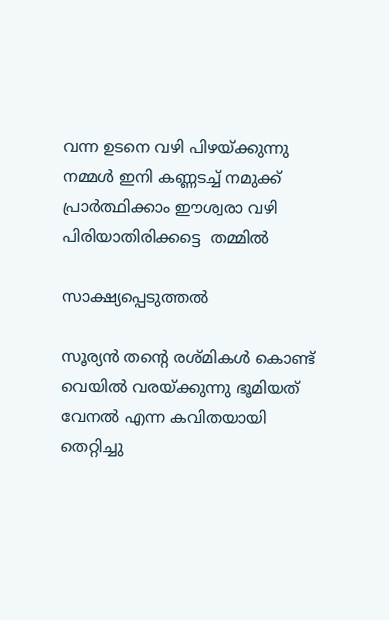വന്ന ഉടനെ വഴി പിഴയ്ക്കുന്നു നമ്മൾ ഇനി കണ്ണടച്ച് നമുക്ക് പ്രാർത്ഥിക്കാം ഈശ്വരാ വഴി പിരിയാതിരിക്കട്ടെ  തമ്മിൽ

സാക്ഷ്യപ്പെടുത്തൽ

സൂര്യൻ തന്റെ രശ്മികൾ കൊണ്ട് വെയിൽ വരയ്ക്കുന്നു ഭൂമിയത്  വേനൽ എന്ന കവിതയായി തെറ്റിച്ചു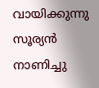വായിക്കുന്നു സൂര്യൻ നാണിച്ചു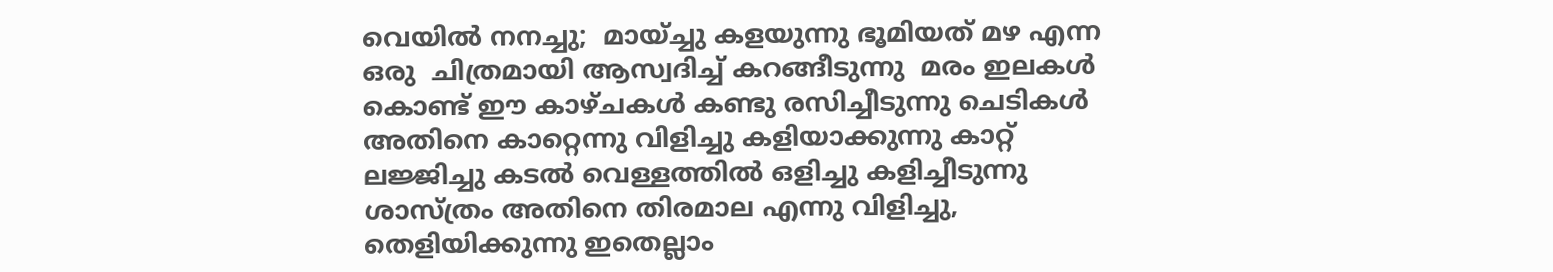വെയിൽ നനച്ചു;  മായ്ച്ചു കളയുന്നു ഭൂമിയത് മഴ എന്ന ഒരു  ചിത്രമായി ആസ്വദിച്ച് കറങ്ങീടുന്നു  മരം ഇലകൾ കൊണ്ട് ഈ കാഴ്ചകൾ കണ്ടു രസിച്ചീടുന്നു ചെടികൾ അതിനെ കാറ്റെന്നു വിളിച്ചു കളിയാക്കുന്നു കാറ്റ് ലജ്ജിച്ചു കടൽ വെള്ളത്തിൽ ഒളിച്ചു കളിച്ചീടുന്നു  ശാസ്ത്രം അതിനെ തിരമാല എന്നു വിളിച്ചു, തെളിയിക്കുന്നു ഇതെല്ലാം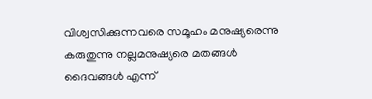വിശ്വസിക്കുന്നവരെ സമൂഹം മനുഷ്യരെന്നു കരുതുന്നു നല്ലമനുഷ്യരെ മതങ്ങൾ ദൈവങ്ങൾ എന്ന്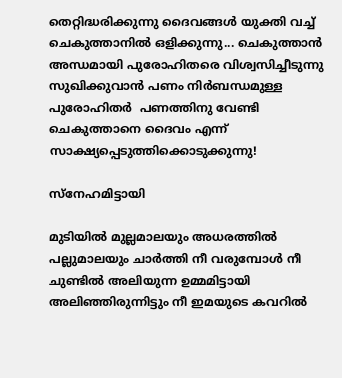തെറ്റിദ്ധരിക്കുന്നു ദൈവങ്ങൾ യുക്തി വച്ച് ചെകുത്താനിൽ ഒളിക്കുന്നു... ചെകുത്താൻ  അന്ധമായി പുരോഹിതരെ വിശ്വസിച്ചീടുന്നു സുഖിക്കുവാൻ പണം നിർബന്ധമുള്ള പുരോഹിതർ  പണത്തിനു വേണ്ടി ചെകുത്താനെ ദൈവം എന്ന് സാക്ഷ്യപ്പെടുത്തിക്കൊടുക്കുന്നു!

സ്നേഹമിട്ടായി

മുടിയിൽ മുല്ലമാലയും അധരത്തിൽ പല്ലുമാലയും ചാർത്തി നീ വരുമ്പോൾ നീ ചുണ്ടിൽ അലിയുന്ന ഉമ്മമിട്ടായി അലിഞ്ഞിരുന്നിട്ടും നീ ഇമയുടെ കവറിൽ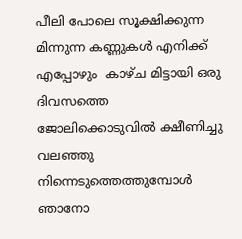പീലി പോലെ സൂക്ഷിക്കുന്ന മിന്നുന്ന കണ്ണുകൾ എനിക്ക് എപ്പോഴും  കാഴ്ച മിട്ടായി ഒരു ദിവസത്തെ ജോലിക്കൊടുവിൽ ക്ഷീണിച്ചു വലഞ്ഞു നിന്നെടുത്തെത്തുമ്പോൾ ഞാനോ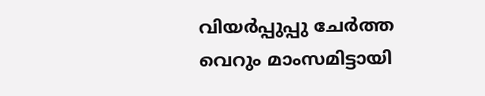വിയർപ്പുപ്പു ചേർത്ത വെറും മാംസമിട്ടായി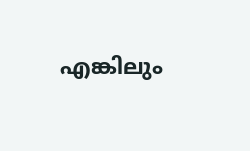എങ്കിലും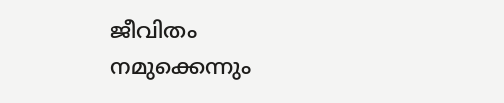ജീവിതം നമുക്കെന്നും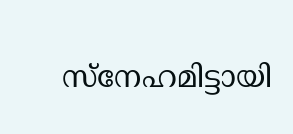സ്നേഹമിട്ടായി